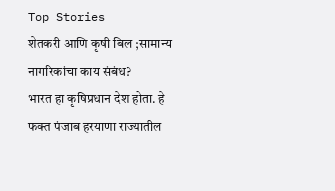Top Stories
शेतकरी आणि कृषी बिल ;सामान्य नागरिकांचा काय संबंध?
भारत हा कृषिप्रधान देश होता. हे फक्त पंजाब हरयाणा राज्यातील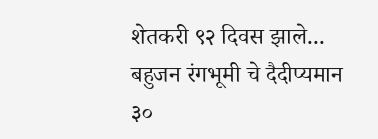शेतकरी ९२ दिवस झाले...
बहुजन रंगभूमी चे दैदीप्यमान ३०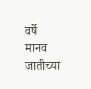वर्षे
मानव जातीच्या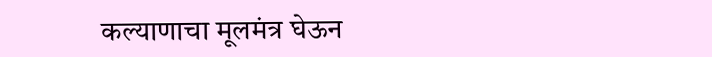कल्याणाचा मूलमंत्र घेऊन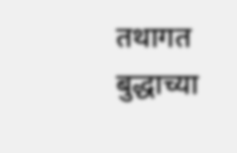तथागत बुद्धाच्या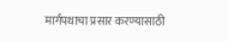मार्गपथाचा प्रसार करण्यासाठी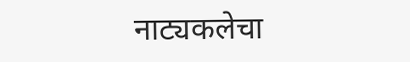नाट्यकलेचा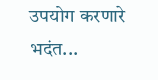उपयोग करणारे भदंत...